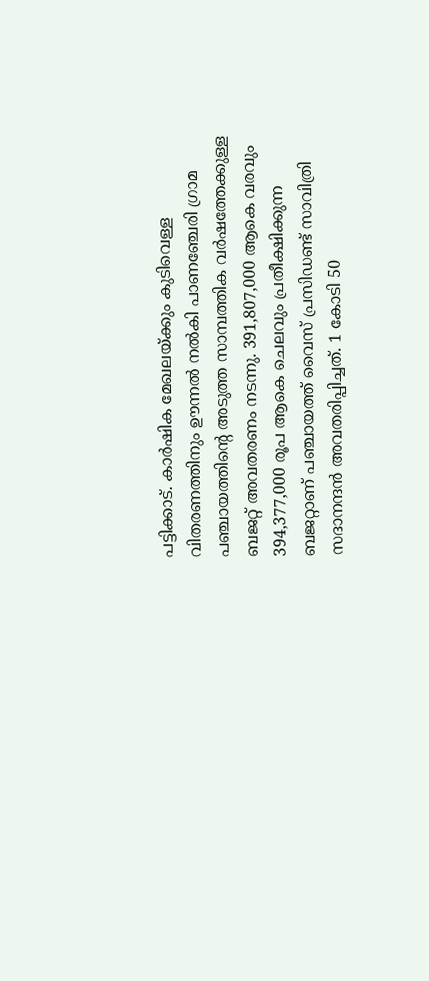പട്ടിക്കാട്. കാർഷിക മേഖലയ്ക്കും കുടിവെള്ള വിതരണത്തിനും ഊന്നൽ നൽകി പാണഞ്ചേരി ഗ്രാമ പഞ്ചായത്തിന്റെ അടുത്ത സാമ്പത്തിക വർഷത്തേക്കുള്ള ബജറ്റ് അവതരണം നടന്നു. 391,807,000 ആകെ വരവും 394,377,000 രൂപ ആകെ ചെലവും പ്രതീക്ഷിക്കുന്ന ബജറ്റാണ് പഞ്ചായത്ത് വൈസ് പ്രസിഡണ്ട് സാവിത്രി സദാനന്ദൻ അവതരിപ്പിച്ചത്. 1 കോടി 50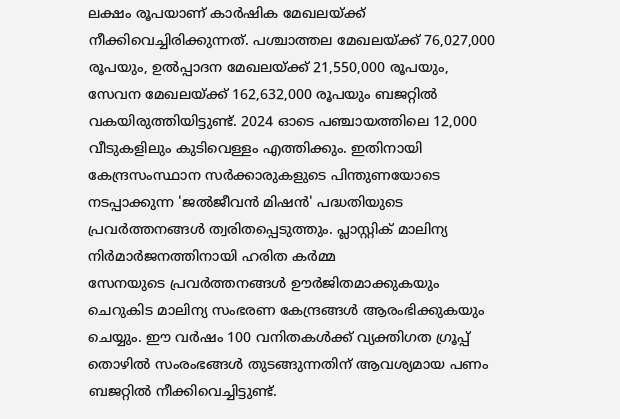ലക്ഷം രൂപയാണ് കാർഷിക മേഖലയ്ക്ക് നീക്കിവെച്ചിരിക്കുന്നത്. പശ്ചാത്തല മേഖലയ്ക്ക് 76,027,000 രൂപയും, ഉൽപ്പാദന മേഖലയ്ക്ക് 21,550,000 രൂപയും, സേവന മേഖലയ്ക്ക് 162,632,000 രൂപയും ബജറ്റിൽ വകയിരുത്തിയിട്ടുണ്ട്. 2024 ഓടെ പഞ്ചായത്തിലെ 12,000 വീടുകളിലും കുടിവെള്ളം എത്തിക്കും. ഇതിനായി കേന്ദ്രസംസ്ഥാന സർക്കാരുകളുടെ പിന്തുണയോടെ നടപ്പാക്കുന്ന 'ജൽജീവൻ മിഷൻ' പദ്ധതിയുടെ പ്രവർത്തനങ്ങൾ ത്വരിതപ്പെടുത്തും. പ്ലാസ്റ്റിക് മാലിന്യ നിർമാർജനത്തിനായി ഹരിത കർമ്മ
സേനയുടെ പ്രവർത്തനങ്ങൾ ഊർജിതമാക്കുകയും ചെറുകിട മാലിന്യ സംഭരണ കേന്ദ്രങ്ങൾ ആരംഭിക്കുകയും ചെയ്യും. ഈ വർഷം 100 വനിതകൾക്ക് വ്യക്തിഗത ഗ്രൂപ്പ് തൊഴിൽ സംരംഭങ്ങൾ തുടങ്ങുന്നതിന് ആവശ്യമായ പണം ബജറ്റിൽ നീക്കിവെച്ചിട്ടുണ്ട്.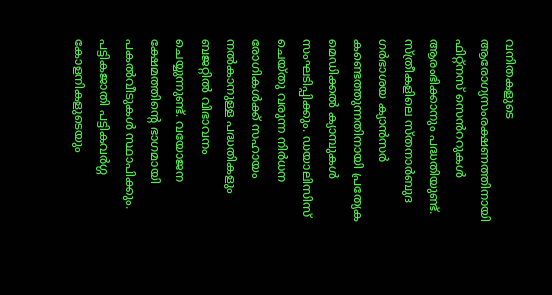വനിതകളുടെ ആരോഗ്യസംരക്ഷണത്തിനായി ഫിറ്റ്നസ് സെൻററുകൾ ആരംഭിക്കാനും പദ്ധതിയുണ്ട്. സ്ത്രീകളിലെ സ്തനാർബുദ ഗർഭാശയ ക്യാൻസർ കണ്ടെത്തുന്നതിനായി പ്രത്യേക മെഡിക്കൽ ക്യാമ്പുകൾ സംഘടിപ്പിക്കും. ഡയാലിസിസ് ചെയ്തു വരുന്ന നിർധന രോഗികൾക്ക് സഹായം നൽകാനുള്ള പദ്ധതികളും ബജറ്റിൽ വിഭാവനം ചെയ്യുന്നുണ്ട്. വയോജന ക്ഷേമത്തിന്റെ ഭാഗമായി പകൽവീടുകൾ സ്ഥാപിക്കും. പട്ടികജാതി പട്ടികവർഗ്ഗ കോളനികളുടെയും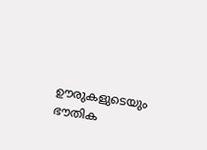ഊരുകളുടെയും ഭൗതിക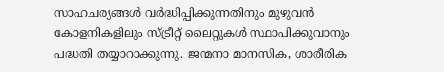സാഹചര്യങ്ങൾ വർദ്ധിപ്പിക്കുന്നതിനും മുഴുവൻ കോളനികളിലും സ്ട്രീറ്റ് ലൈറ്റുകൾ സ്ഥാപിക്കുവാനും പദ്ധതി തയ്യാറാക്കുന്നു. ജന്മനാ മാനസിക, ശാരീരിക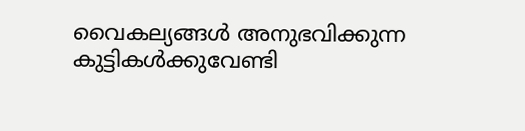വൈകല്യങ്ങൾ അനുഭവിക്കുന്ന കുട്ടികൾക്കുവേണ്ടി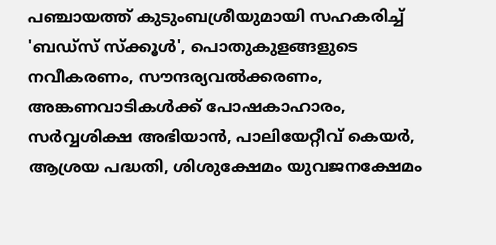പഞ്ചായത്ത് കുടുംബശ്രീയുമായി സഹകരിച്ച് 'ബഡ്സ് സ്ക്കൂൾ', പൊതുകുളങ്ങളുടെ നവീകരണം, സൗന്ദര്യവൽക്കരണം, അങ്കണവാടികൾക്ക് പോഷകാഹാരം, സർവ്വശിക്ഷ അഭിയാൻ, പാലിയേറ്റീവ് കെയർ, ആശ്രയ പദ്ധതി, ശിശുക്ഷേമം യുവജനക്ഷേമം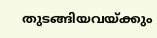തുടങ്ങിയവയ്ക്കും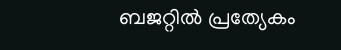ബജറ്റിൽ പ്രത്യേകം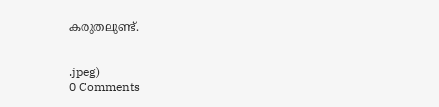കരുതലുണ്ട്.


.jpeg)
0 Comments